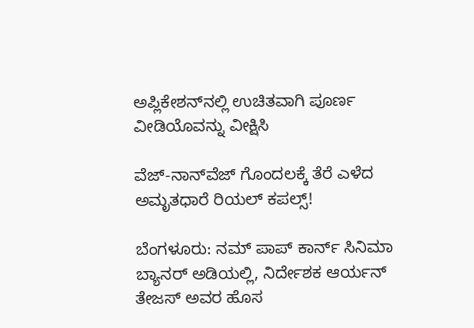ಅಪ್ಲಿಕೇಶನ್‌ನಲ್ಲಿ ಉಚಿತವಾಗಿ ಪೂರ್ಣ ವೀಡಿಯೊವನ್ನು ವೀಕ್ಷಿಸಿ

ವೆಜ್-ನಾನ್‌ವೆಜ್ ಗೊಂದಲಕ್ಕೆ ತೆರೆ ಎಳೆದ ಅಮೃತಧಾರೆ ರಿಯಲ್ ಕಪಲ್ಸ್!

ಬೆಂಗಳೂರು: ನಮ್ ಪಾಪ್ ಕಾರ್ನ್ ಸಿನಿಮಾ ಬ್ಯಾನರ್ ಅಡಿಯಲ್ಲಿ, ನಿರ್ದೇಶಕ ಆರ್ಯನ್ ತೇಜಸ್ ಅವರ ಹೊಸ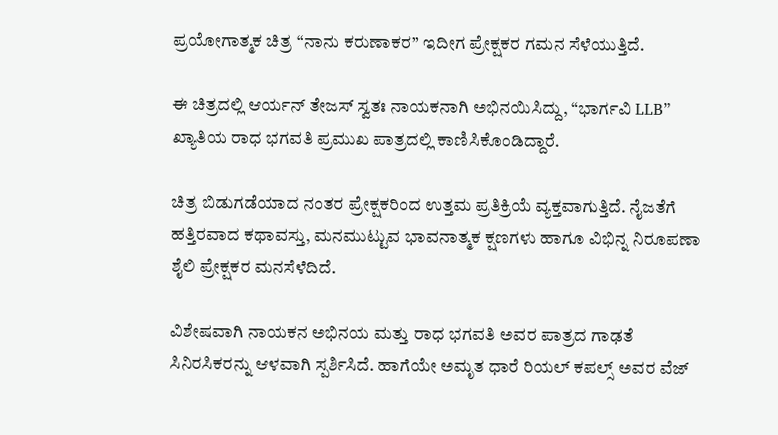ಪ್ರಯೋಗಾತ್ಮಕ ಚಿತ್ರ “ನಾನು ಕರುಣಾಕರ” ಇದೀಗ ಪ್ರೇಕ್ಷಕರ ಗಮನ ಸೆಳೆಯುತ್ತಿದೆ.

ಈ ಚಿತ್ರದಲ್ಲಿ ಆರ್ಯನ್ ತೇಜಸ್ ಸ್ವತಃ ನಾಯಕನಾಗಿ ಅಭಿನಯಿಸಿದ್ದು, “ಭಾರ್ಗವಿ LLB” ಖ್ಯಾತಿಯ ರಾಧ ಭಗವತಿ ಪ್ರಮುಖ ಪಾತ್ರದಲ್ಲಿ ಕಾಣಿಸಿಕೊಂಡಿದ್ದಾರೆ.

ಚಿತ್ರ ಬಿಡುಗಡೆಯಾದ ನಂತರ ಪ್ರೇಕ್ಷಕರಿಂದ ಉತ್ತಮ ಪ್ರತಿಕ್ರಿಯೆ ವ್ಯಕ್ತವಾಗುತ್ತಿದೆ. ನೈಜತೆಗೆ ಹತ್ತಿರವಾದ ಕಥಾವಸ್ತು, ಮನಮುಟ್ಟುವ ಭಾವನಾತ್ಮಕ ಕ್ಷಣಗಳು ಹಾಗೂ ವಿಭಿನ್ನ ನಿರೂಪಣಾ ಶೈಲಿ ಪ್ರೇಕ್ಷಕರ ಮನಸೆಳೆದಿದೆ.

ವಿಶೇಷವಾಗಿ ನಾಯಕನ ಅಭಿನಯ ಮತ್ತು ರಾಧ ಭಗವತಿ ಅವರ ಪಾತ್ರದ ಗಾಢತೆ ಸಿನಿರಸಿಕರನ್ನು ಆಳವಾಗಿ ಸ್ಪರ್ಶಿಸಿದೆ. ಹಾಗೆಯೇ ಅಮೃತ ಧಾರೆ ರಿಯಲ್ ಕಪಲ್ಸ್ ಅವರ ವೆಜ್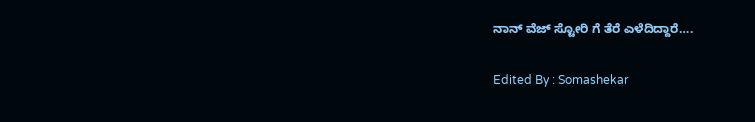ನಾನ್ ವೆಜ್ ಸ್ಟೋರಿ ಗೆ ತೆರೆ ಎಳೆದಿದ್ದಾರೆ….

Edited By : Somashekar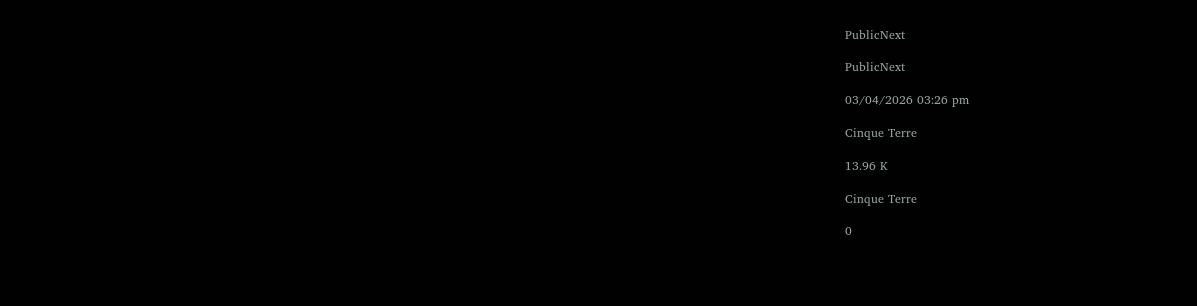PublicNext

PublicNext

03/04/2026 03:26 pm

Cinque Terre

13.96 K

Cinque Terre

0